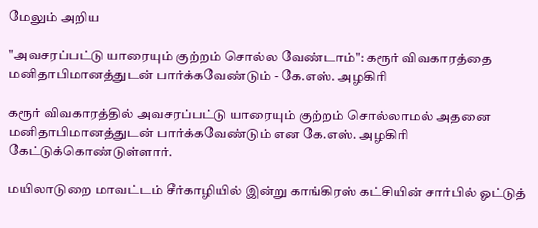மேலும் அறிய

"அவசரப்பட்டு யாரையும் குற்றம் சொல்ல வேண்டாம்": கரூர் விவகாரத்தை மனிதாபிமானத்துடன் பார்க்கவேண்டும் - கே.எஸ். அழகிரி

கரூர் விவகாரத்தில் அவசரப்பட்டு யாரையும் குற்றம் சொல்லாமல் அதனை மனிதாபிமானத்துடன் பார்க்கவேண்டும் என கே.எஸ். அழகிரி கேட்டுக்கொண்டுள்ளார்.

மயிலாடுறை மாவட்டம் சீர்காழியில் இன்று காங்கிரஸ் கட்சியின் சார்பில் ஓட்டுத்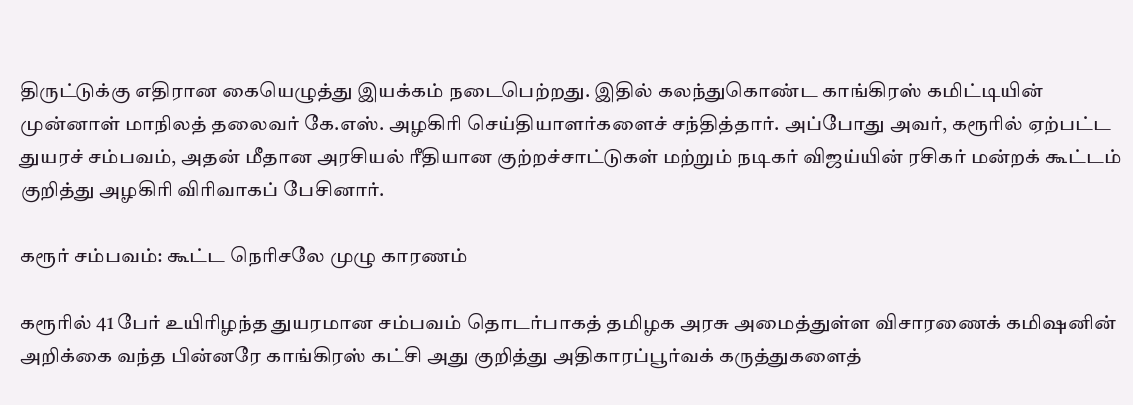திருட்டுக்கு எதிரான கையெழுத்து இயக்கம் நடைபெற்றது. இதில் கலந்துகொண்ட காங்கிரஸ் கமிட்டியின் முன்னாள் மாநிலத் தலைவர் கே.எஸ். அழகிரி செய்தியாளர்களைச் சந்தித்தார். அப்போது அவர், கரூரில் ஏற்பட்ட துயரச் சம்பவம், அதன் மீதான அரசியல் ரீதியான குற்றச்சாட்டுகள் மற்றும் நடிகர் விஜய்யின் ரசிகர் மன்றக் கூட்டம் குறித்து அழகிரி விரிவாகப் பேசினார்.

கரூர் சம்பவம்: கூட்ட நெரிசலே முழு காரணம்

கரூரில் 41 பேர் உயிரிழந்த துயரமான சம்பவம் தொடர்பாகத் தமிழக அரசு அமைத்துள்ள விசாரணைக் கமிஷனின் அறிக்கை வந்த பின்னரே காங்கிரஸ் கட்சி அது குறித்து அதிகாரப்பூர்வக் கருத்துகளைத்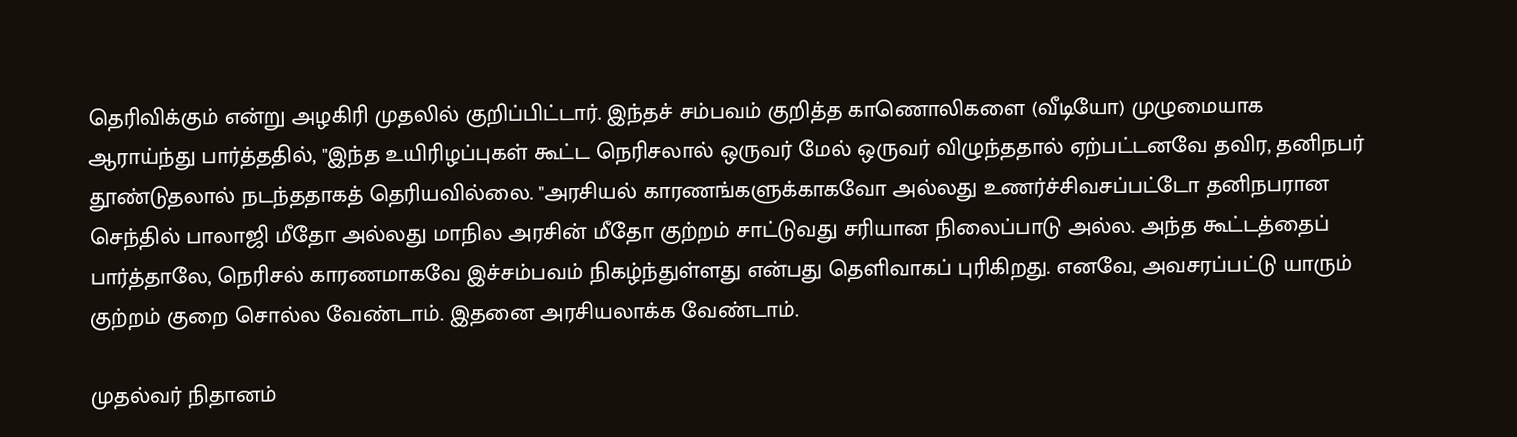தெரிவிக்கும் என்று அழகிரி முதலில் குறிப்பிட்டார். இந்தச் சம்பவம் குறித்த காணொலிகளை (வீடியோ) முழுமையாக ஆராய்ந்து பார்த்ததில், "இந்த உயிரிழப்புகள் கூட்ட நெரிசலால் ஒருவர் மேல் ஒருவர் விழுந்ததால் ஏற்பட்டனவே தவிர, தனிநபர் தூண்டுதலால் நடந்ததாகத் தெரியவில்லை. "அரசியல் காரணங்களுக்காகவோ அல்லது உணர்ச்சிவசப்பட்டோ தனிநபரான செந்தில் பாலாஜி மீதோ அல்லது மாநில அரசின் மீதோ குற்றம் சாட்டுவது சரியான நிலைப்பாடு அல்ல. அந்த கூட்டத்தைப் பார்த்தாலே, நெரிசல் காரணமாகவே இச்சம்பவம் நிகழ்ந்துள்ளது என்பது தெளிவாகப் புரிகிறது. எனவே, அவசரப்பட்டு யாரும் குற்றம் குறை சொல்ல வேண்டாம். இதனை அரசியலாக்க வேண்டாம்.

முதல்வர் நிதானம்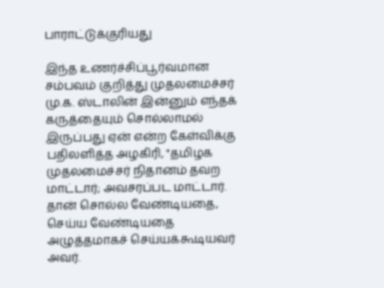பாராட்டுக்குரியது

இந்த உணர்ச்சிப்பூர்வமான சம்பவம் குறித்து முதலமைச்சர் மு.க. ஸ்டாலின் இன்னும் எந்தக் கருத்தையும் சொல்லாமல் இருப்பது ஏன் என்ற கேள்விக்கு பதிலளித்த அழகிரி, "தமிழக முதலமைச்சர் நிதானம் தவற மாட்டார்; அவசரப்பட மாட்டார். தான் சொல்ல வேண்டியதை, செய்ய வேண்டியதை அழுத்தமாகச் செய்யக்கூடியவர் அவர்.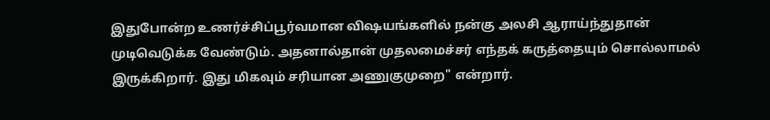இதுபோன்ற உணர்ச்சிப்பூர்வமான விஷயங்களில் நன்கு அலசி ஆராய்ந்துதான் முடிவெடுக்க வேண்டும். அதனால்தான் முதலமைச்சர் எந்தக் கருத்தையும் சொல்லாமல் இருக்கிறார். இது மிகவும் சரியான அணுகுமுறை" என்றார்.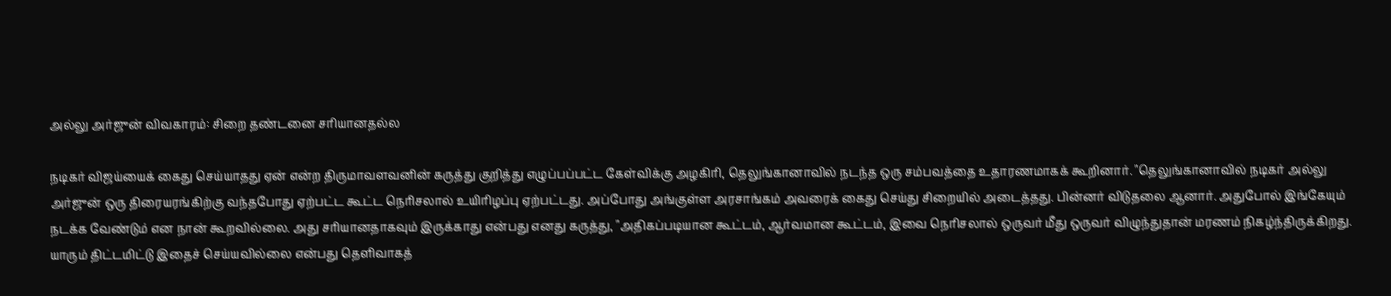அல்லு அர்ஜுன் விவகாரம்: சிறை தண்டனை சரியானதல்ல

நடிகர் விஜய்யைக் கைது செய்யாதது ஏன் என்ற திருமாவளவனின் கருத்து குறித்து எழுப்பப்பட்ட கேள்விக்கு அழகிரி, தெலுங்கானாவில் நடந்த ஒரு சம்பவத்தை உதாரணமாகக் கூறினார். "தெலுங்கானாவில் நடிகர் அல்லு அர்ஜுன் ஒரு திரையரங்கிற்கு வந்தபோது ஏற்பட்ட கூட்ட நெரிசலால் உயிரிழப்பு ஏற்பட்டது. அப்போது அங்குள்ள அரசாங்கம் அவரைக் கைது செய்து சிறையில் அடைத்தது. பின்னர் விடுதலை ஆனார். அதுபோல் இங்கேயும் நடக்க வேண்டும் என நான் கூறவில்லை. அது சரியானதாகவும் இருக்காது என்பது எனது கருத்து, "அதிகப்படியான கூட்டம், ஆர்வமான கூட்டம், இவை நெரிசலால் ஒருவர் மீது ஒருவர் விழுந்துதான் மரணம் நிகழ்ந்திருக்கிறது. யாரும் திட்டமிட்டு இதைச் செய்யவில்லை என்பது தெளிவாகத்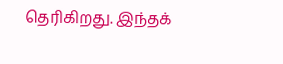தெரிகிறது. இந்தக்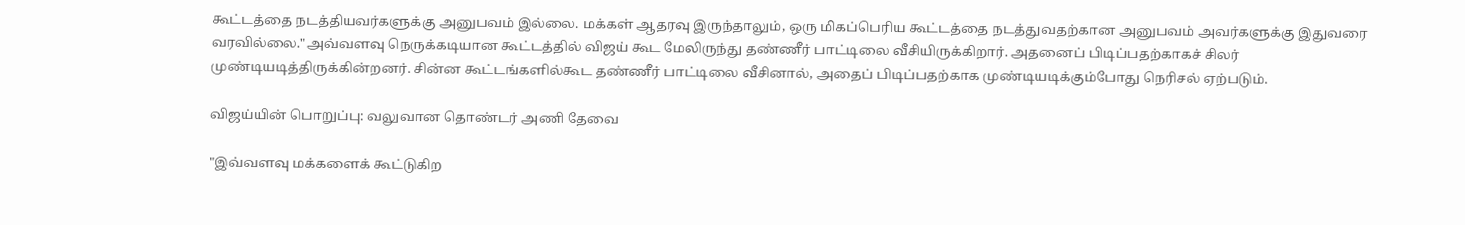கூட்டத்தை நடத்தியவர்களுக்கு அனுபவம் இல்லை. மக்கள் ஆதரவு இருந்தாலும், ஒரு மிகப்பெரிய கூட்டத்தை நடத்துவதற்கான அனுபவம் அவர்களுக்கு இதுவரை வரவில்லை."அவ்வளவு நெருக்கடியான கூட்டத்தில் விஜய் கூட மேலிருந்து தண்ணீர் பாட்டிலை வீசியிருக்கிறார். அதனைப் பிடிப்பதற்காகச் சிலர் முண்டியடித்திருக்கின்றனர். சின்ன கூட்டங்களில்கூட தண்ணீர் பாட்டிலை வீசினால், அதைப் பிடிப்பதற்காக முண்டியடிக்கும்போது நெரிசல் ஏற்படும்.

விஜய்யின் பொறுப்பு: வலுவான தொண்டர் அணி தேவை

"இவ்வளவு மக்களைக் கூட்டுகிற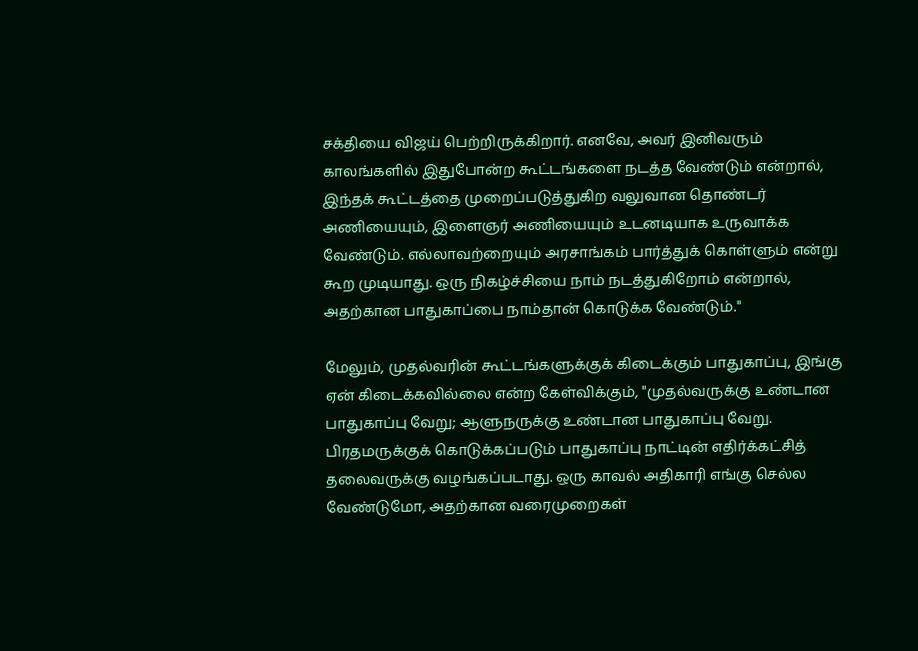சக்தியை விஜய் பெற்றிருக்கிறார். எனவே, அவர் இனிவரும் காலங்களில் இதுபோன்ற கூட்டங்களை நடத்த வேண்டும் என்றால், இந்தக் கூட்டத்தை முறைப்படுத்துகிற வலுவான தொண்டர் அணியையும், இளைஞர் அணியையும் உடனடியாக உருவாக்க வேண்டும். எல்லாவற்றையும் அரசாங்கம் பார்த்துக் கொள்ளும் என்று கூற முடியாது. ஒரு நிகழ்ச்சியை நாம் நடத்துகிறோம் என்றால், அதற்கான பாதுகாப்பை நாம்தான் கொடுக்க வேண்டும்."

மேலும், முதல்வரின் கூட்டங்களுக்குக் கிடைக்கும் பாதுகாப்பு, இங்கு ஏன் கிடைக்கவில்லை என்ற கேள்விக்கும், "முதல்வருக்கு உண்டான பாதுகாப்பு வேறு; ஆளுநருக்கு உண்டான பாதுகாப்பு வேறு. பிரதமருக்குக் கொடுக்கப்படும் பாதுகாப்பு நாட்டின் எதிர்க்கட்சித் தலைவருக்கு வழங்கப்படாது. ஒரு காவல் அதிகாரி எங்கு செல்ல வேண்டுமோ, அதற்கான வரைமுறைகள்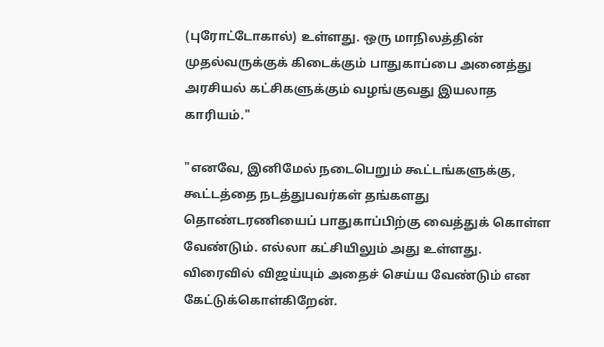(புரோட்டோகால்) உள்ளது. ஒரு மாநிலத்தின் முதல்வருக்குக் கிடைக்கும் பாதுகாப்பை அனைத்து அரசியல் கட்சிகளுக்கும் வழங்குவது இயலாத காரியம்."

"எனவே, இனிமேல் நடைபெறும் கூட்டங்களுக்கு, கூட்டத்தை நடத்துபவர்கள் தங்களது தொண்டரணியைப் பாதுகாப்பிற்கு வைத்துக் கொள்ள வேண்டும். எல்லா கட்சியிலும் அது உள்ளது. விரைவில் விஜய்யும் அதைச் செய்ய வேண்டும் என கேட்டுக்கொள்கிறேன்.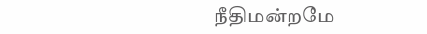நீதிமன்றமே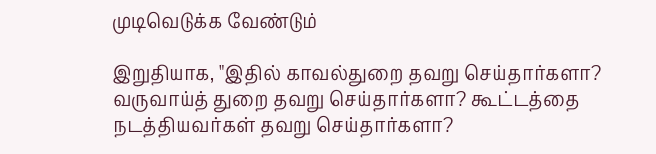முடிவெடுக்க வேண்டும்

இறுதியாக, "இதில் காவல்துறை தவறு செய்தார்களா? வருவாய்த் துறை தவறு செய்தார்களா? கூட்டத்தை நடத்தியவர்கள் தவறு செய்தார்களா?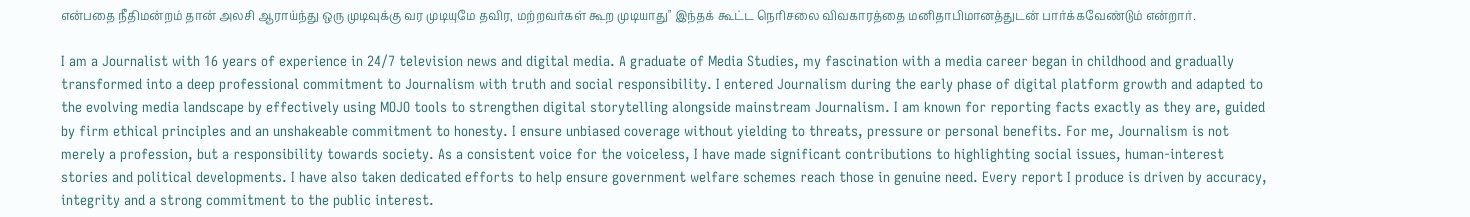என்பதை நீதிமன்றம் தான் அலசி ஆராய்ந்து ஒரு முடிவுக்கு வர முடியுமே தவிர, மற்றவர்கள் கூற முடியாது" இந்தக் கூட்ட நெரிசலை விவகாரத்தை மனிதாபிமானத்துடன் பார்க்கவேண்டும் என்றார்.

I am a Journalist with 16 years of experience in 24/7 television news and digital media. A graduate of Media Studies, my fascination with a media career began in childhood and gradually transformed into a deep professional commitment to Journalism with truth and social responsibility. I entered Journalism during the early phase of digital platform growth and adapted to the evolving media landscape by effectively using MOJO tools to strengthen digital storytelling alongside mainstream Journalism. I am known for reporting facts exactly as they are, guided by firm ethical principles and an unshakeable commitment to honesty. I ensure unbiased coverage without yielding to threats, pressure or personal benefits. For me, Journalism is not merely a profession, but a responsibility towards society. As a consistent voice for the voiceless, I have made significant contributions to highlighting social issues, human-interest stories and political developments. I have also taken dedicated efforts to help ensure government welfare schemes reach those in genuine need. Every report I produce is driven by accuracy, integrity and a strong commitment to the public interest.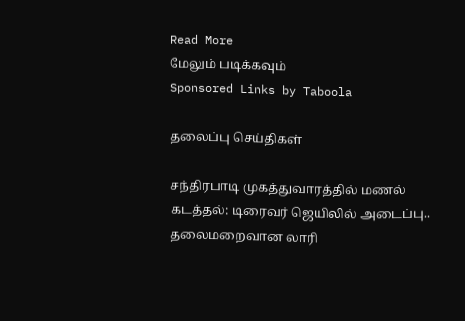Read More
மேலும் படிக்கவும்
Sponsored Links by Taboola

தலைப்பு செய்திகள்

சந்திரபாடி முகத்துவாரத்தில் மணல் கடத்தல்: டிரைவர் ஜெயிலில் அடைப்பு.. தலைமறைவான லாரி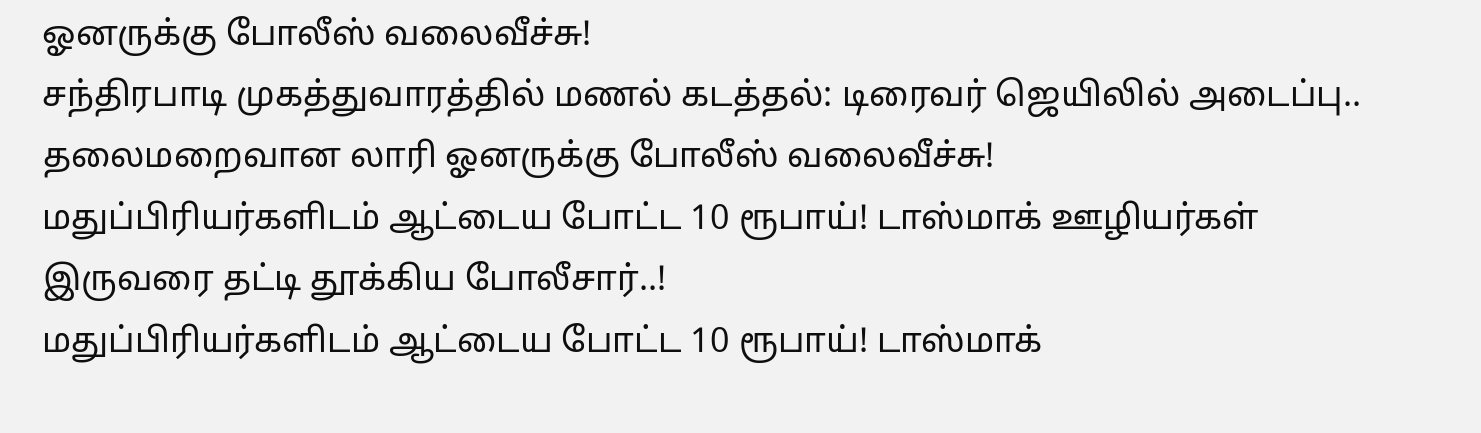ஓனருக்கு போலீஸ் வலைவீச்சு!
சந்திரபாடி முகத்துவாரத்தில் மணல் கடத்தல்: டிரைவர் ஜெயிலில் அடைப்பு.. தலைமறைவான லாரி ஓனருக்கு போலீஸ் வலைவீச்சு!
மதுப்பிரியர்களிடம் ஆட்டைய போட்ட 10 ரூபாய்! டாஸ்மாக் ஊழியர்கள் இருவரை தட்டி தூக்கிய போலீசார்..!
மதுப்பிரியர்களிடம் ஆட்டைய போட்ட 10 ரூபாய்! டாஸ்மாக்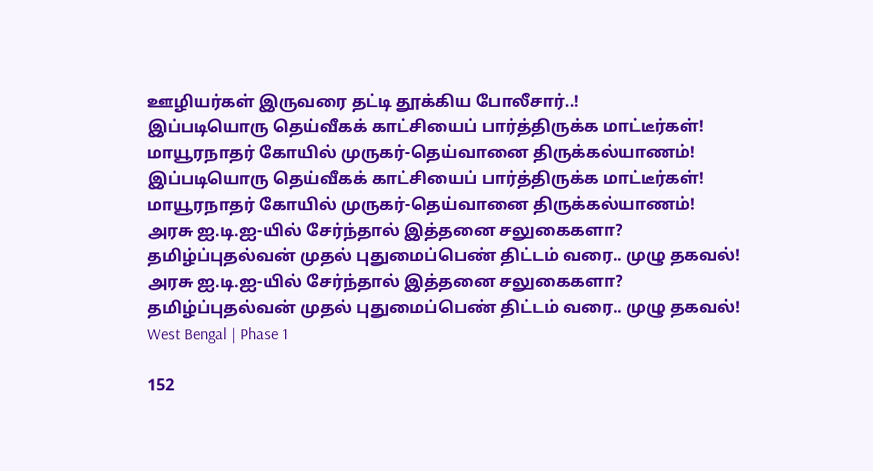ஊழியர்கள் இருவரை தட்டி தூக்கிய போலீசார்..!
இப்படியொரு தெய்வீகக் காட்சியைப் பார்த்திருக்க மாட்டீர்கள்! மாயூரநாதர் கோயில் முருகர்-தெய்வானை திருக்கல்யாணம்!
இப்படியொரு தெய்வீகக் காட்சியைப் பார்த்திருக்க மாட்டீர்கள்! மாயூரநாதர் கோயில் முருகர்-தெய்வானை திருக்கல்யாணம்!
அரசு ஐ.டி.ஐ-யில் சேர்ந்தால் இத்தனை சலுகைகளா? தமிழ்ப்புதல்வன் முதல் புதுமைப்பெண் திட்டம் வரை.. முழு தகவல்!
அரசு ஐ.டி.ஐ-யில் சேர்ந்தால் இத்தனை சலுகைகளா? தமிழ்ப்புதல்வன் முதல் புதுமைப்பெண் திட்டம் வரை.. முழு தகவல்!
West Bengal | Phase 1

152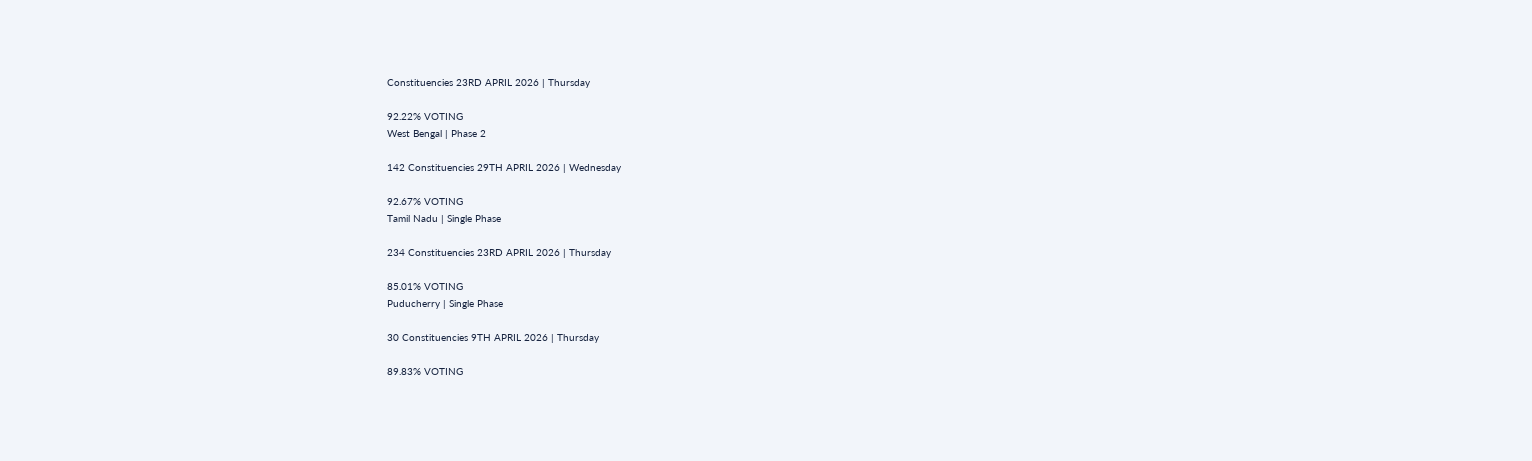Constituencies 23RD APRIL 2026 | Thursday

92.22% VOTING
West Bengal | Phase 2

142 Constituencies 29TH APRIL 2026 | Wednesday

92.67% VOTING
Tamil Nadu | Single Phase

234 Constituencies 23RD APRIL 2026 | Thursday

85.01% VOTING
Puducherry | Single Phase

30 Constituencies 9TH APRIL 2026 | Thursday

89.83% VOTING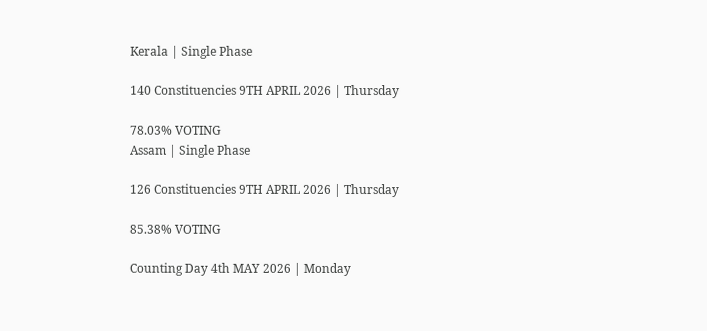Kerala | Single Phase

140 Constituencies 9TH APRIL 2026 | Thursday

78.03% VOTING
Assam | Single Phase

126 Constituencies 9TH APRIL 2026 | Thursday

85.38% VOTING

Counting Day 4th MAY 2026 | Monday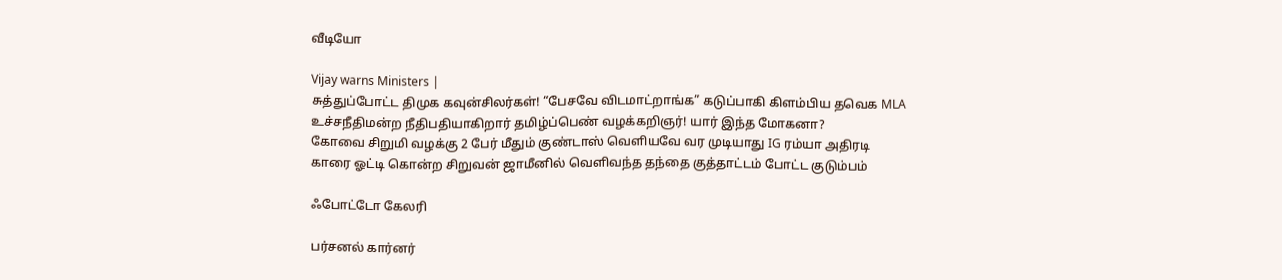வீடியோ

Vijay warns Ministers |
சுத்துப்போட்ட திமுக கவுன்சிலர்கள்! “பேசவே விடமாட்றாங்க” கடுப்பாகி கிளம்பிய தவெக MLA
உச்சநீதிமன்ற நீதிபதியாகிறார் தமிழ்ப்பெண் வழக்கறிஞர்! யார் இந்த மோகனா?
கோவை சிறுமி வழக்கு 2 பேர் மீதும் குண்டாஸ் வெளியவே வர முடியாது IG ரம்யா அதிரடி
காரை ஓட்டி கொன்ற சிறுவன் ஜாமீனில் வெளிவந்த தந்தை குத்தாட்டம் போட்ட குடும்பம்

ஃபோட்டோ கேலரி

பர்சனல் கார்னர்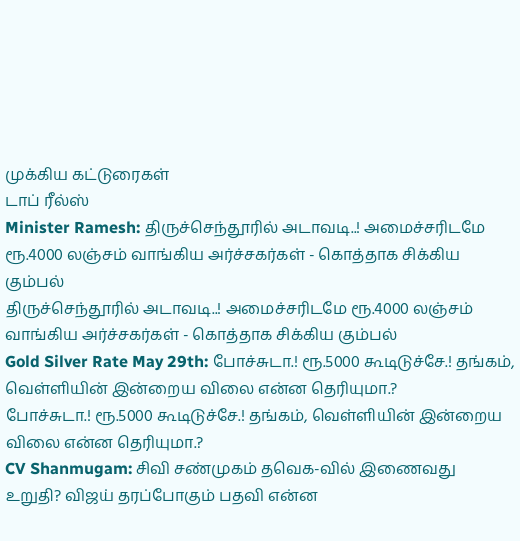முக்கிய கட்டுரைகள்
டாப் ரீல்ஸ்
Minister Ramesh: திருச்செந்தூரில் அடாவடி..! அமைச்சரிடமே ரூ.4000 லஞ்சம் வாங்கிய அர்ச்சகர்கள் - கொத்தாக சிக்கிய கும்பல்
திருச்செந்தூரில் அடாவடி..! அமைச்சரிடமே ரூ.4000 லஞ்சம் வாங்கிய அர்ச்சகர்கள் - கொத்தாக சிக்கிய கும்பல்
Gold Silver Rate May 29th: போச்சுடா.! ரூ.5000 கூடிடுச்சே.! தங்கம், வெள்ளியின் இன்றைய விலை என்ன தெரியுமா.?
போச்சுடா.! ரூ.5000 கூடிடுச்சே.! தங்கம், வெள்ளியின் இன்றைய விலை என்ன தெரியுமா.?
CV Shanmugam: சிவி சண்முகம் தவெக-வில் இணைவது உறுதி? விஜய் தரப்போகும் பதவி என்ன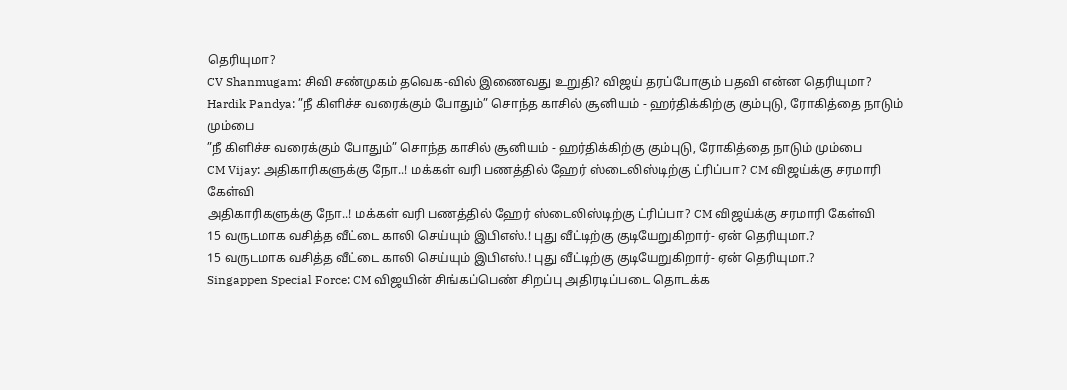தெரியுமா?
CV Shanmugam: சிவி சண்முகம் தவெக-வில் இணைவது உறுதி? விஜய் தரப்போகும் பதவி என்ன தெரியுமா?
Hardik Pandya: ”நீ கிளிச்ச வரைக்கும் போதும்” சொந்த காசில் சூனியம் - ஹர்திக்கிற்கு கும்புடு, ரோகித்தை நாடும் மும்பை
”நீ கிளிச்ச வரைக்கும் போதும்” சொந்த காசில் சூனியம் - ஹர்திக்கிற்கு கும்புடு, ரோகித்தை நாடும் மும்பை
CM Vijay: அதிகாரிகளுக்கு நோ..! மக்கள் வரி பணத்தில் ஹேர் ஸ்டைலிஸ்டிற்கு ட்ரிப்பா? CM விஜய்க்கு சரமாரி கேள்வி
அதிகாரிகளுக்கு நோ..! மக்கள் வரி பணத்தில் ஹேர் ஸ்டைலிஸ்டிற்கு ட்ரிப்பா? CM விஜய்க்கு சரமாரி கேள்வி
15 வருடமாக வசித்த வீட்டை காலி செய்யும் இபிஎஸ்.! புது வீட்டிற்கு குடியேறுகிறார்- ஏன் தெரியுமா.?
15 வருடமாக வசித்த வீட்டை காலி செய்யும் இபிஎஸ்.! புது வீட்டிற்கு குடியேறுகிறார்- ஏன் தெரியுமா.?
Singappen Special Force: CM விஜயின் சிங்கப்பெண் சிறப்பு அதிரடிப்படை தொடக்க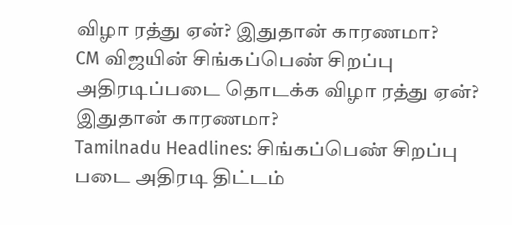விழா ரத்து ஏன்? இதுதான் காரணமா?
CM விஜயின் சிங்கப்பெண் சிறப்பு அதிரடிப்படை தொடக்க விழா ரத்து ஏன்? இதுதான் காரணமா?
Tamilnadu Headlines: சிங்கப்பெண் சிறப்பு படை அதிரடி திட்டம்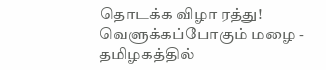தொடக்க விழா ரத்து! வெளுக்கப்போகும் மழை - தமிழகத்தில்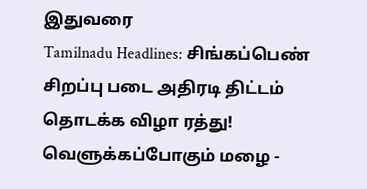இதுவரை
Tamilnadu Headlines: சிங்கப்பெண் சிறப்பு படை அதிரடி திட்டம் தொடக்க விழா ரத்து! வெளுக்கப்போகும் மழை -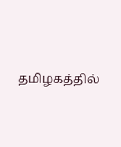தமிழகத்தில்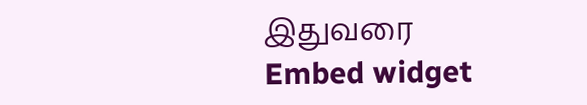இதுவரை
Embed widget